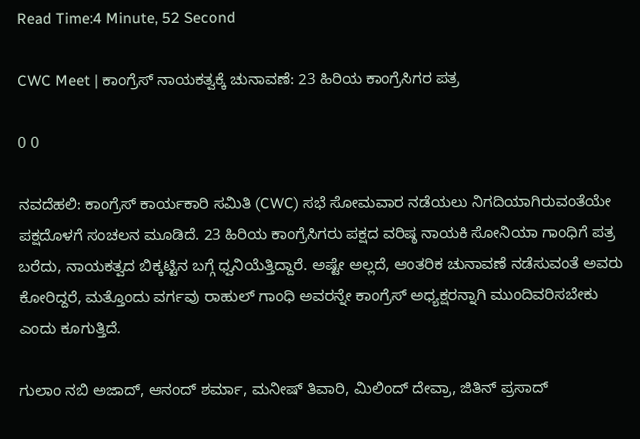Read Time:4 Minute, 52 Second

CWC Meet | ಕಾಂಗ್ರೆಸ್ ನಾಯಕತ್ವಕ್ಕೆ ಚುನಾವಣೆ: 23 ಹಿರಿಯ ಕಾಂಗ್ರೆಸಿಗರ ಪತ್ರ

0 0

ನವದೆಹಲಿ: ಕಾಂಗ್ರೆಸ್ ಕಾರ್ಯಕಾರಿ ಸಮಿತಿ (CWC) ಸಭೆ ಸೋಮವಾರ ನಡೆಯಲು ನಿಗದಿಯಾಗಿರುವಂತೆಯೇ ಪಕ್ಷದೊಳಗೆ ಸಂಚಲನ ಮೂಡಿದೆ. 23 ಹಿರಿಯ ಕಾಂಗ್ರೆಸಿಗರು ಪಕ್ಷದ ವರಿಷ್ಠ ನಾಯಕಿ ಸೋನಿಯಾ ಗಾಂಧಿಗೆ ಪತ್ರ ಬರೆದು, ನಾಯಕತ್ವದ ಬಿಕ್ಕಟ್ಟಿನ ಬಗ್ಗೆ ಧ್ವನಿಯೆತ್ತಿದ್ದಾರೆ. ಅಷ್ಟೇ ಅಲ್ಲದೆ, ಆಂತರಿಕ ಚುನಾವಣೆ ನಡೆಸುವಂತೆ ಅವರು ಕೋರಿದ್ದರೆ, ಮತ್ತೊಂದು ವರ್ಗವು ರಾಹುಲ್ ಗಾಂಧಿ ಅವರನ್ನೇ ಕಾಂಗ್ರೆಸ್ ಅಧ್ಯಕ್ಷರನ್ನಾಗಿ ಮುಂದಿವರಿಸಬೇಕು ಎಂದು ಕೂಗುತ್ತಿದೆ.

ಗುಲಾಂ ನಬಿ ಅಜಾದ್, ಆನಂದ್ ಶರ್ಮಾ, ಮನೀಷ್ ತಿವಾರಿ, ಮಿಲಿಂದ್ ದೇವ್ರಾ, ಜಿತಿನ್ ಪ್ರಸಾದ್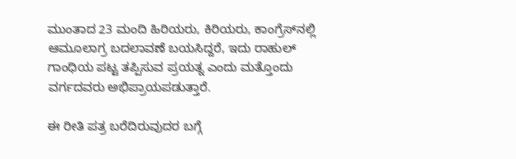ಮುಂತಾದ 23 ಮಂದಿ ಹಿರಿಯರು, ಕಿರಿಯರು, ಕಾಂಗ್ರೆಸ್‌ನಲ್ಲಿ ಆಮೂಲಾಗ್ರ ಬದಲಾವಣೆ ಬಯಸಿದ್ದರೆ, ಇದು ರಾಹುಲ್ ಗಾಂಧಿಯ ಪಟ್ಟ ತಪ್ಪಿಸುವ ಪ್ರಯತ್ನ ಎಂದು ಮತ್ತೊಂದು ವರ್ಗದವರು ಅಭಿಪ್ರಾಯಪಡುತ್ತಾರೆ.

ಈ ರೀತಿ ಪತ್ರ ಬರೆದಿರುವುದರ ಬಗ್ಗೆ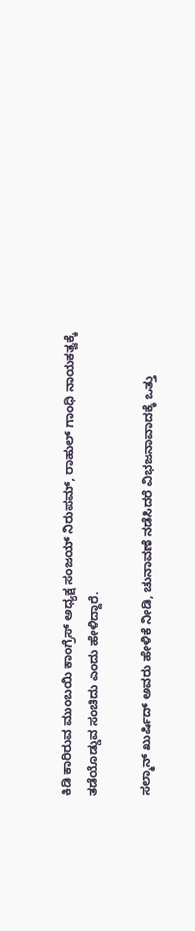ಕಿಡಿ ಕಾರಿರುವ ಮುಂಬಯಿ ಕಾಂಗ್ರೆಸ್ ಅಧ್ಯಕ್ಷ ಸಂಜಯ್ ನಿರುಪಮ್, ರಾಹುಲ್ ಗಾಂಧಿ ನಾಯಕತ್ವಕ್ಕೆ ತಡೆಯೊಡ್ಡುವ ಸಂಚಿದು ಎಂದು ಹೇಳಿದ್ದಾರೆ.

ಸಲ್ಮಾನ್ ಖುರ್ಷಿದ್ ಅವರು ಹೇಳಿಕೆ ನೀಡಿ, ಚುನಾವಣೆ ನಡೆಸಿದರೆ ವಿಭಜನಾವಾದಕ್ಕೆ ಒತ್ತು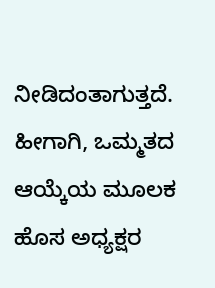ನೀಡಿದಂತಾಗುತ್ತದೆ. ಹೀಗಾಗಿ, ಒಮ್ಮತದ ಆಯ್ಕೆಯ ಮೂಲಕ ಹೊಸ ಅಧ್ಯಕ್ಷರ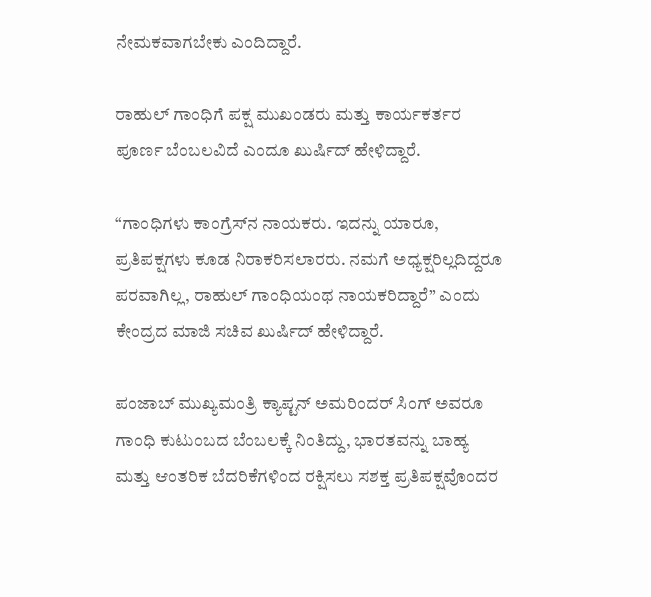ನೇಮಕವಾಗಬೇಕು ಎಂದಿದ್ದಾರೆ.

ರಾಹುಲ್ ಗಾಂಧಿಗೆ ಪಕ್ಷ ಮುಖಂಡರು ಮತ್ತು ಕಾರ್ಯಕರ್ತರ ಪೂರ್ಣ ಬೆಂಬಲವಿದೆ ಎಂದೂ ಖುರ್ಷಿದ್ ಹೇಳಿದ್ದಾರೆ.

“ಗಾಂಧಿಗಳು ಕಾಂಗ್ರೆಸ್‌ನ ನಾಯಕರು. ಇದನ್ನು ಯಾರೂ, ಪ್ರತಿಪಕ್ಷಗಳು ಕೂಡ ನಿರಾಕರಿಸಲಾರರು. ನಮಗೆ ಅಧ್ಯಕ್ಷರಿಲ್ಲದಿದ್ದರೂ ಪರವಾಗಿಲ್ಲ, ರಾಹುಲ್ ಗಾಂಧಿಯಂಥ ನಾಯಕರಿದ್ದಾರೆ” ಎಂದು ಕೇಂದ್ರದ ಮಾಜಿ ಸಚಿವ ಖುರ್ಷಿದ್ ಹೇಳಿದ್ದಾರೆ.

ಪಂಜಾಬ್ ಮುಖ್ಯಮಂತ್ರಿ ಕ್ಯಾಪ್ಟನ್ ಅಮರಿಂದರ್ ಸಿಂಗ್ ಅವರೂ ಗಾಂಧಿ ಕುಟುಂಬದ ಬೆಂಬಲಕ್ಕೆ ನಿಂತಿದ್ದು, ಭಾರತವನ್ನು ಬಾಹ್ಯ ಮತ್ತು ಆಂತರಿಕ ಬೆದರಿಕೆಗಳಿಂದ ರಕ್ಷಿಸಲು ಸಶಕ್ತ ಪ್ರತಿಪಕ್ಷವೊಂದರ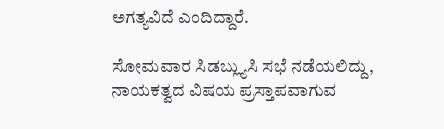ಅಗತ್ಯವಿದೆ ಎಂದಿದ್ದಾರೆ.

ಸೋಮವಾರ ಸಿಡಬ್ಲ್ಯುಸಿ ಸಭೆ ನಡೆಯಲಿದ್ದು, ನಾಯಕತ್ವದ ವಿಷಯ ಪ್ರಸ್ತಾಪವಾಗುವ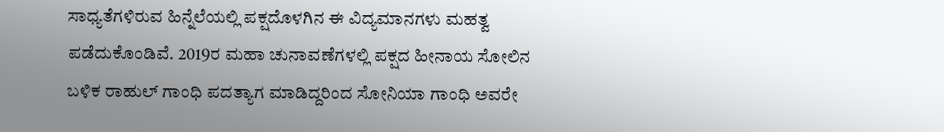ಸಾಧ್ಯತೆಗಳಿರುವ ಹಿನ್ನೆಲೆಯಲ್ಲಿ ಪಕ್ಷದೊಳಗಿನ ಈ ವಿದ್ಯಮಾನಗಳು ಮಹತ್ವ ಪಡೆದುಕೊಂಡಿವೆ. 2019ರ ಮಹಾ ಚುನಾವಣೆಗಳಲ್ಲಿ ಪಕ್ಷದ ಹೀನಾಯ ಸೋಲಿನ ಬಳಿಕ ರಾಹುಲ್ ಗಾಂಧಿ ಪದತ್ಯಾಗ ಮಾಡಿದ್ದರಿಂದ ಸೋನಿಯಾ ಗಾಂಧಿ ಅವರೇ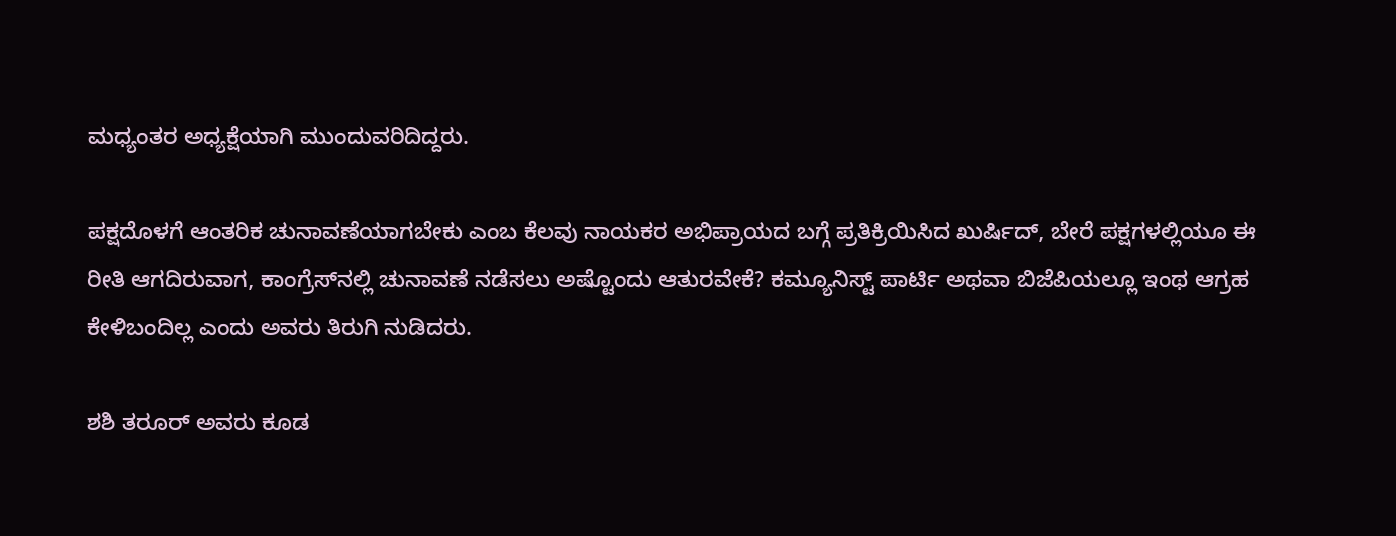ಮಧ್ಯಂತರ ಅಧ್ಯಕ್ಷೆಯಾಗಿ ಮುಂದುವರಿದಿದ್ದರು.

ಪಕ್ಷದೊಳಗೆ ಆಂತರಿಕ ಚುನಾವಣೆಯಾಗಬೇಕು ಎಂಬ ಕೆಲವು ನಾಯಕರ ಅಭಿಪ್ರಾಯದ ಬಗ್ಗೆ ಪ್ರತಿಕ್ರಿಯಿಸಿದ ಖುರ್ಷಿದ್, ಬೇರೆ ಪಕ್ಷಗಳಲ್ಲಿಯೂ ಈ ರೀತಿ ಆಗದಿರುವಾಗ, ಕಾಂಗ್ರೆಸ್‌ನಲ್ಲಿ ಚುನಾವಣೆ ನಡೆಸಲು ಅಷ್ಟೊಂದು ಆತುರವೇಕೆ? ಕಮ್ಯೂನಿಸ್ಟ್ ಪಾರ್ಟಿ ಅಥವಾ ಬಿಜೆಪಿಯಲ್ಲೂ ಇಂಥ ಆಗ್ರಹ ಕೇಳಿಬಂದಿಲ್ಲ ಎಂದು ಅವರು ತಿರುಗಿ ನುಡಿದರು.

ಶಶಿ ತರೂರ್ ಅವರು ಕೂಡ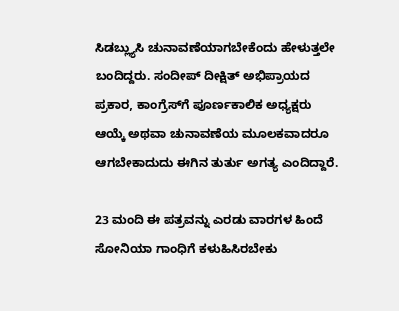ಸಿಡಬ್ಲ್ಯುಸಿ ಚುನಾವಣೆಯಾಗಬೇಕೆಂದು ಹೇಳುತ್ತಲೇ ಬಂದಿದ್ದರು. ಸಂದೀಪ್ ದೀಕ್ಷಿತ್ ಅಭಿಪ್ರಾಯದ ಪ್ರಕಾರ, ಕಾಂಗ್ರೆಸ್‌ಗೆ ಪೂರ್ಣಕಾಲಿಕ ಅಧ್ಯಕ್ಷರು ಆಯ್ಕೆ ಅಥವಾ ಚುನಾವಣೆಯ ಮೂಲಕವಾದರೂ ಆಗಬೇಕಾದುದು ಈಗಿನ ತುರ್ತು ಅಗತ್ಯ ಎಂದಿದ್ದಾರೆ.

23 ಮಂದಿ ಈ ಪತ್ರವನ್ನು ಎರಡು ವಾರಗಳ ಹಿಂದೆ ಸೋನಿಯಾ ಗಾಂಧಿಗೆ ಕಳುಹಿಸಿರಬೇಕು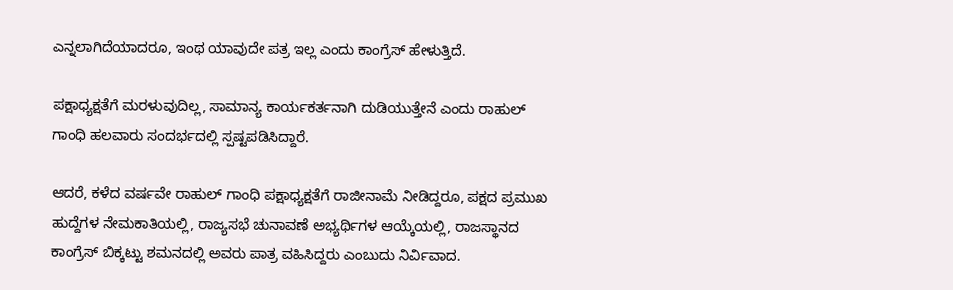ಎನ್ನಲಾಗಿದೆಯಾದರೂ, ಇಂಥ ಯಾವುದೇ ಪತ್ರ ಇಲ್ಲ ಎಂದು ಕಾಂಗ್ರೆಸ್ ಹೇಳುತ್ತಿದೆ.

ಪಕ್ಷಾಧ್ಯಕ್ಷತೆಗೆ ಮರಳುವುದಿಲ್ಲ, ಸಾಮಾನ್ಯ ಕಾರ್ಯಕರ್ತನಾಗಿ ದುಡಿಯುತ್ತೇನೆ ಎಂದು ರಾಹುಲ್ ಗಾಂಧಿ ಹಲವಾರು ಸಂದರ್ಭದಲ್ಲಿ ಸ್ಪಷ್ಟಪಡಿಸಿದ್ದಾರೆ.

ಆದರೆ, ಕಳೆದ ವರ್ಷವೇ ರಾಹುಲ್ ಗಾಂಧಿ ಪಕ್ಷಾಧ್ಯಕ್ಷತೆಗೆ ರಾಜೀನಾಮೆ ನೀಡಿದ್ದರೂ, ಪಕ್ಷದ ಪ್ರಮುಖ ಹುದ್ದೆಗಳ ನೇಮಕಾತಿಯಲ್ಲಿ, ರಾಜ್ಯಸಭೆ ಚುನಾವಣೆ ಅಭ್ಯರ್ಥಿಗಳ ಆಯ್ಕೆಯಲ್ಲಿ, ರಾಜಸ್ಥಾನದ ಕಾಂಗ್ರೆಸ್ ಬಿಕ್ಕಟ್ಟು ಶಮನದಲ್ಲಿ ಅವರು ಪಾತ್ರ ವಹಿಸಿದ್ದರು ಎಂಬುದು ನಿರ್ವಿವಾದ.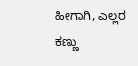ಹೀಗಾಗಿ, ಎಲ್ಲರ ಕಣ್ಣು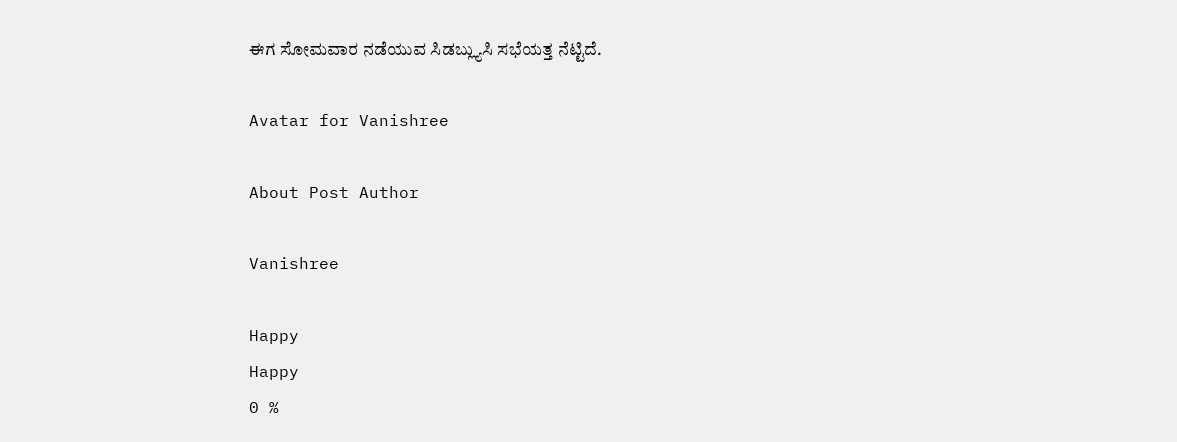ಈಗ ಸೋಮವಾರ ನಡೆಯುವ ಸಿಡಬ್ಲ್ಯುಸಿ ಸಭೆಯತ್ತ ನೆಟ್ಟಿದೆ.

Avatar for Vanishree

About Post Author

Vanishree

Happy
Happy
0 %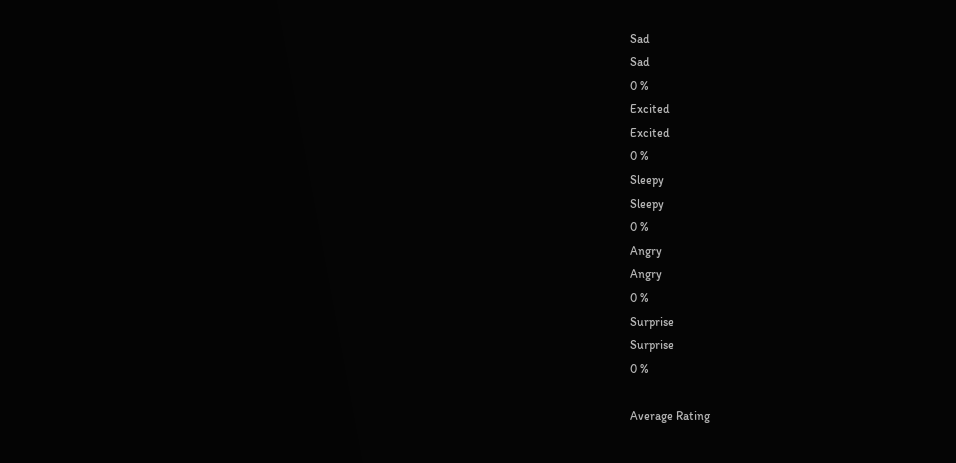Sad
Sad
0 %
Excited
Excited
0 %
Sleepy
Sleepy
0 %
Angry
Angry
0 %
Surprise
Surprise
0 %

Average Rating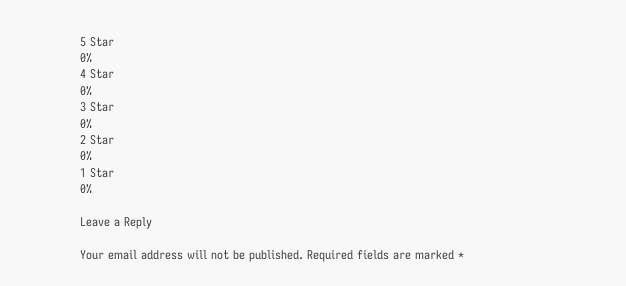5 Star
0%
4 Star
0%
3 Star
0%
2 Star
0%
1 Star
0%

Leave a Reply

Your email address will not be published. Required fields are marked *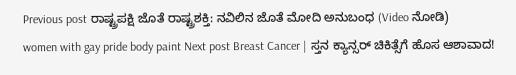Previous post ರಾಷ್ಟ್ರಪಕ್ಷಿ ಜೊತೆ ರಾಷ್ಟ್ರಶಕ್ತಿ: ನವಿಲಿನ ಜೊತೆ ಮೋದಿ ಅನುಬಂಧ (Video ನೋಡಿ)
women with gay pride body paint Next post Breast Cancer | ಸ್ತನ ಕ್ಯಾನ್ಸರ್ ಚಿಕಿತ್ಸೆಗೆ ಹೊಸ ಆಶಾವಾದ!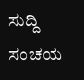ಸುದ್ದಿ ಸಂಚಯ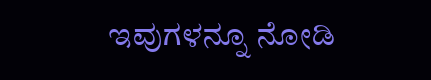ಇವುಗಳನ್ನೂ ನೋಡಿ